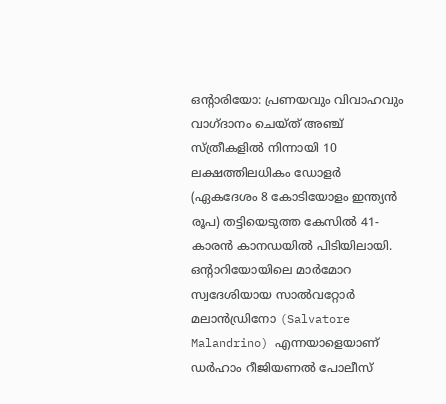ഒന്റാരിയോ: പ്രണയവും വിവാഹവും വാഗ്ദാനം ചെയ്ത് അഞ്ച് സ്ത്രീകളിൽ നിന്നായി 10 ലക്ഷത്തിലധികം ഡോളർ (ഏകദേശം 8 കോടിയോളം ഇന്ത്യൻ രൂപ) തട്ടിയെടുത്ത കേസിൽ 41-കാരൻ കാനഡയിൽ പിടിയിലായി. ഒന്റാറിയോയിലെ മാർമോറ സ്വദേശിയായ സാൽവറ്റോർ മലാൻഡ്രിനോ (Salvatore Malandrino) എന്നയാളെയാണ് ഡർഹാം റീജിയണൽ പോലീസ്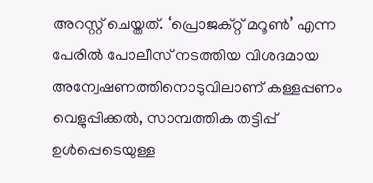അറസ്റ്റ് ചെയ്തത്. ‘പ്രൊജക്റ്റ് മറൂൺ’ എന്ന പേരിൽ പോലീസ് നടത്തിയ വിശദമായ അന്വേഷണത്തിനൊടുവിലാണ് കള്ളപ്പണം വെളുപ്പിക്കൽ, സാമ്പത്തിക തട്ടിപ്പ് ഉൾപ്പെടെയുള്ള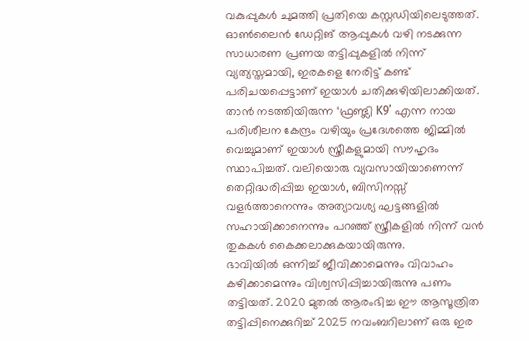വകുപ്പുകൾ ചുമത്തി പ്രതിയെ കസ്റ്റഡിയിലെടുത്തത്.
ഓൺലൈൻ ഡേറ്റിങ് ആപ്പുകൾ വഴി നടക്കുന്ന സാധാരണ പ്രണയ തട്ടിപ്പുകളിൽ നിന്ന് വ്യത്യസ്തമായി, ഇരകളെ നേരിട്ട് കണ്ട് പരിചയപ്പെട്ടാണ് ഇയാൾ ചതിക്കുഴിയിലാക്കിയത്. താൻ നടത്തിയിരുന്ന ‘ഫ്രണ്ട്ലി K9’ എന്ന നായ പരിശീലന കേന്ദ്രം വഴിയും പ്രദേശത്തെ ജിമ്മിൽ വെച്ചുമാണ് ഇയാൾ സ്ത്രീകളുമായി സൗഹൃദം സ്ഥാപിച്ചത്. വലിയൊരു വ്യവസായിയാണെന്ന് തെറ്റിദ്ധരിപ്പിച്ച ഇയാൾ, ബിസിനസ്സ് വളർത്താനെന്നും അത്യാവശ്യ ഘട്ടങ്ങളിൽ സഹായിക്കാനെന്നും പറഞ്ഞ് സ്ത്രീകളിൽ നിന്ന് വൻ തുകകൾ കൈക്കലാക്കുകയായിരുന്നു.
ഭാവിയിൽ ഒന്നിച്ച് ജീവിക്കാമെന്നും വിവാഹം കഴിക്കാമെന്നും വിശ്വസിപ്പിച്ചായിരുന്നു പണം തട്ടിയത്. 2020 മുതൽ ആരംഭിച്ച ഈ ആസൂത്രിത തട്ടിപ്പിനെക്കുറിച്ച് 2025 നവംബറിലാണ് ഒരു ഇര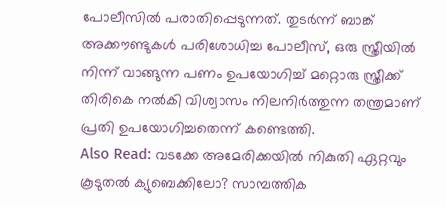പോലീസിൽ പരാതിപ്പെടുന്നത്. തുടർന്ന് ബാങ്ക് അക്കൗണ്ടുകൾ പരിശോധിച്ച പോലീസ്, ഒരു സ്ത്രീയിൽ നിന്ന് വാങ്ങുന്ന പണം ഉപയോഗിച്ച് മറ്റൊരു സ്ത്രീക്ക് തിരികെ നൽകി വിശ്വാസം നിലനിർത്തുന്ന തന്ത്രമാണ് പ്രതി ഉപയോഗിച്ചതെന്ന് കണ്ടെത്തി.
Also Read: വടക്കേ അമേരിക്കയിൽ നികുതി ഏറ്റവും കൂടുതൽ ക്യുബെക്കിലോ? സാമ്പത്തിക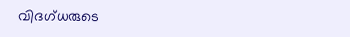വിദഗ്ധരുടെ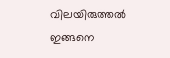വിലയിരുത്തൽ ഇങ്ങനെ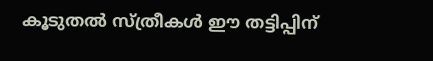കൂടുതൽ സ്ത്രീകൾ ഈ തട്ടിപ്പിന്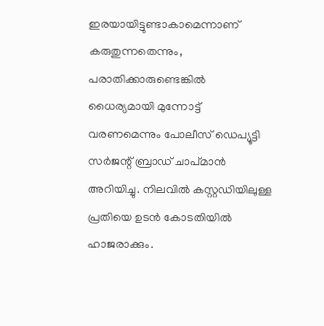ഇരയായിട്ടുണ്ടാകാമെന്നാണ് കരുതുന്നതെന്നും, പരാതിക്കാരുണ്ടെങ്കിൽ ധൈര്യമായി മുന്നോട്ട് വരണമെന്നും പോലീസ് ഡെപ്യൂട്ടി സർജന്റ് ബ്രാഡ് ചാപ്മാൻ അറിയിച്ചു. നിലവിൽ കസ്റ്റഡിയിലുള്ള പ്രതിയെ ഉടൻ കോടതിയിൽ ഹാജരാക്കും.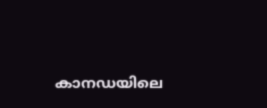കാനഡയിലെ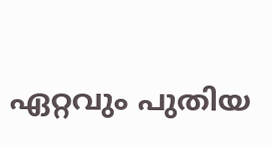ഏറ്റവും പുതിയ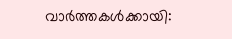വാർത്തകൾക്കായി: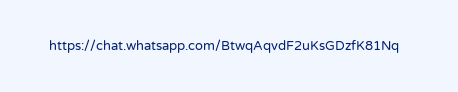https://chat.whatsapp.com/BtwqAqvdF2uKsGDzfK81Nq